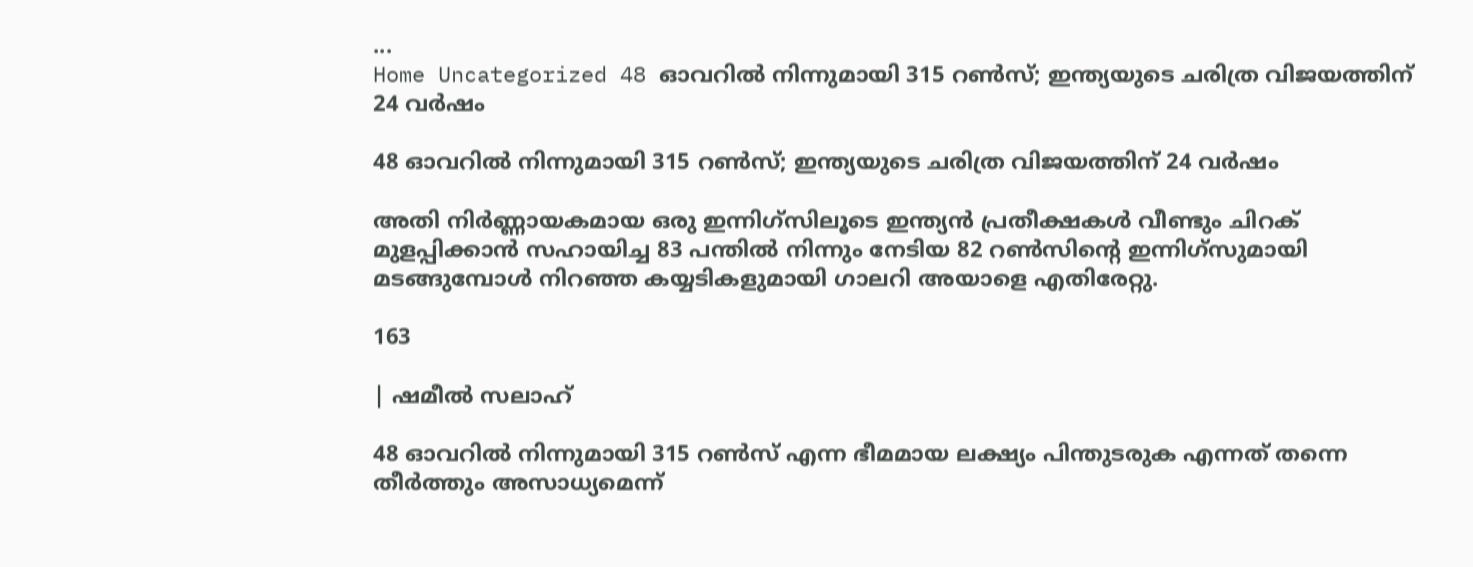...
Home Uncategorized 48 ഓവറിൽ നിന്നുമായി 315 റൺസ്; ഇന്ത്യയുടെ ചരിത്ര വിജയത്തിന് 24 വർഷം

48 ഓവറിൽ നിന്നുമായി 315 റൺസ്; ഇന്ത്യയുടെ ചരിത്ര വിജയത്തിന് 24 വർഷം

അതി നിർണ്ണായകമായ ഒരു ഇന്നിഗ്‌സിലൂടെ ഇന്ത്യൻ പ്രതീക്ഷകൾ വീണ്ടും ചിറക് മുളപ്പിക്കാൻ സഹായിച്ച 83 പന്തിൽ നിന്നും നേടിയ 82 റൺസിന്റെ ഇന്നിഗ്‌സുമായി മടങ്ങുമ്പോൾ നിറഞ്ഞ കയ്യടികളുമായി ഗാലറി അയാളെ എതിരേറ്റു.

163

| ഷമീൽ സലാഹ്

48 ഓവറിൽ നിന്നുമായി 315 റൺസ് എന്ന ഭീമമായ ലക്ഷ്യം പിന്തുടരുക എന്നത് തന്നെ തീർത്തും അസാധ്യമെന്ന്‌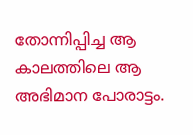തോന്നിപ്പിച്ച ആ കാലത്തിലെ ആ അഭിമാന പോരാട്ടം.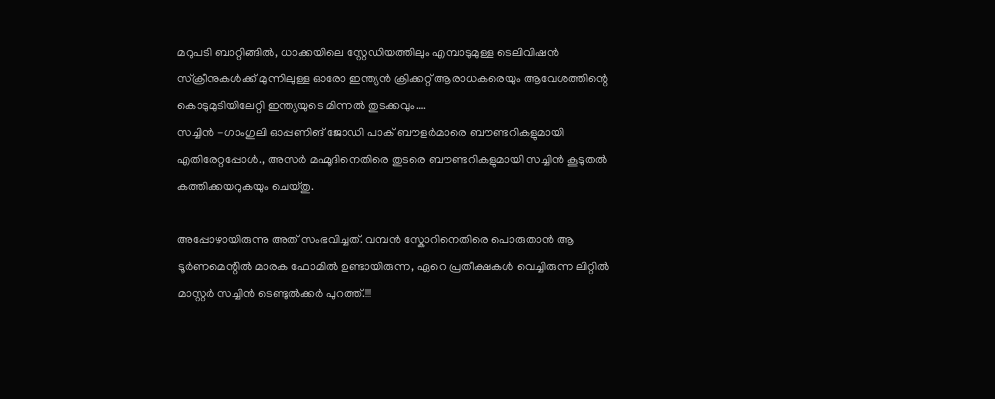മറുപടി ബാറ്റിങ്ങിൽ, ധാക്കയിലെ സ്റ്റേഡിയത്തിലും എമ്പാടുമുള്ള ടെലിവിഷൻ സ്ക്രീനുകൾക്ക് മുന്നിലുള്ള ഓരോ ഇന്ത്യൻ ക്രിക്കറ്റ് ആരാധകരെയും ആവേശത്തിന്റെ കൊടുമുടിയിലേറ്റി ഇന്ത്യയുടെ മിന്നൽ തുടക്കവും….
സച്ചിൻ -ഗാംഗുലി ഓപ്പണിങ് ജോഡി പാക് ബൗളർമാരെ ബൗണ്ടറികളുമായി എതിരേറ്റപ്പോൾ., അസർ മഹ്മൂദിനെതിരെ തുടരെ ബൗണ്ടറികളുമായി സച്ചിൻ കൂടുതൽ കത്തിക്കയറുകയും ചെയ്തു.

അപ്പോഴായിരുന്നു അത് സംഭവിച്ചത്. വമ്പൻ സ്കോറിനെതിരെ പൊരുതാൻ ആ ടൂർണമെന്റിൽ മാരക ഫോമിൽ ഉണ്ടായിരുന്ന, ഏറെ പ്രതീക്ഷകൾ വെച്ചിരുന്ന ലിറ്റിൽ മാസ്റ്റർ സച്ചിൻ ടെണ്ടുൽക്കർ പുറത്ത്.!!!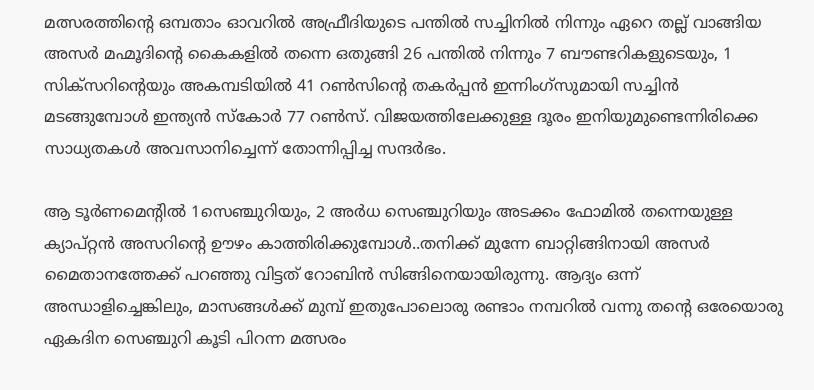മത്സരത്തിന്റെ ഒമ്പതാം ഓവറിൽ അഫ്രീദിയുടെ പന്തിൽ സച്ചിനിൽ നിന്നും ഏറെ തല്ല് വാങ്ങിയ അസർ മഹ്മൂദിന്റെ കൈകളിൽ തന്നെ ഒതുങ്ങി 26 പന്തിൽ നിന്നും 7 ബൗണ്ടറികളുടെയും, 1 സിക്സറിന്റെയും അകമ്പടിയിൽ 41 റൺസിന്റെ തകർപ്പൻ ഇന്നിംഗ്സുമായി സച്ചിൻ മടങ്ങുമ്പോൾ ഇന്ത്യൻ സ്കോർ 77 റൺസ്. വിജയത്തിലേക്കുള്ള ദൂരം ഇനിയുമുണ്ടെന്നിരിക്കെ സാധ്യതകൾ അവസാനിച്ചെന്ന് തോന്നിപ്പിച്ച സന്ദർഭം.

ആ ടൂർണമെന്റിൽ 1സെഞ്ചുറിയും, 2 അർധ സെഞ്ചുറിയും അടക്കം ഫോമിൽ തന്നെയുള്ള ക്യാപ്റ്റൻ അസറിന്റെ ഊഴം കാത്തിരിക്കുമ്പോൾ..തനിക്ക് മുന്നേ ബാറ്റിങ്ങിനായി അസർ മൈതാനത്തേക്ക് പറഞ്ഞു വിട്ടത് റോബിൻ സിങ്ങിനെയായിരുന്നു. ആദ്യം ഒന്ന് അന്ധാളിച്ചെങ്കിലും, മാസങ്ങൾക്ക് മുമ്പ് ഇതുപോലൊരു രണ്ടാം നമ്പറിൽ വന്നു തന്റെ ഒരേയൊരു ഏകദിന സെഞ്ചുറി കൂടി പിറന്ന മത്സരം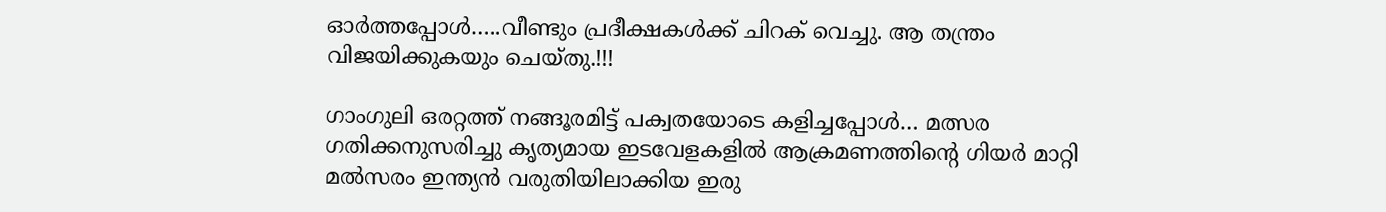ഓർത്തപ്പോൾ…..വീണ്ടും പ്രദീക്ഷകൾക്ക് ചിറക് വെച്ചു. ആ തന്ത്രം വിജയിക്കുകയും ചെയ്തു.!!!

ഗാംഗുലി ഒരറ്റത്ത് നങ്ങൂരമിട്ട് പക്വതയോടെ കളിച്ചപ്പോൾ… മത്സര ഗതിക്കനുസരിച്ചു കൃത്യമായ ഇടവേളകളിൽ ആക്രമണത്തിന്റെ ഗിയർ മാറ്റി മൽസരം ഇന്ത്യൻ വരുതിയിലാക്കിയ ഇരു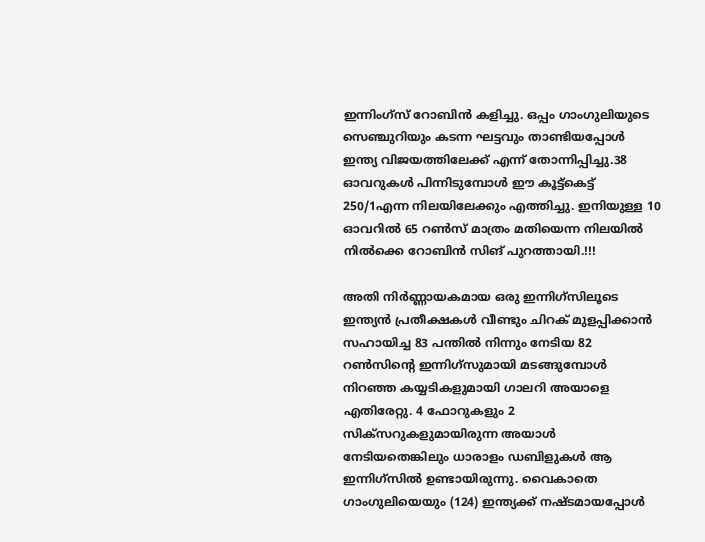ഇന്നിംഗ്സ് റോബിൻ കളിച്ചു. ഒപ്പം ഗാംഗുലിയുടെ സെഞ്ചുറിയും കടന്ന ഘട്ടവും താണ്ടിയപ്പോൾ ഇന്ത്യ വിജയത്തിലേക്ക് എന്ന് തോന്നിപ്പിച്ചു.38 ഓവറുകൾ പിന്നിടുമ്പോൾ ഈ കൂട്ട്കെട്ട് 250/1എന്ന നിലയിലേക്കും എത്തിച്ചു. ഇനിയുള്ള 10 ഓവറിൽ 65 റൺസ് മാത്രം മതിയെന്ന നിലയിൽ നിൽക്കെ റോബിൻ സിങ് പുറത്തായി.!!!

അതി നിർണ്ണായകമായ ഒരു ഇന്നിഗ്‌സിലൂടെ ഇന്ത്യൻ പ്രതീക്ഷകൾ വീണ്ടും ചിറക് മുളപ്പിക്കാൻ സഹായിച്ച 83 പന്തിൽ നിന്നും നേടിയ 82 റൺസിന്റെ ഇന്നിഗ്‌സുമായി മടങ്ങുമ്പോൾ നിറഞ്ഞ കയ്യടികളുമായി ഗാലറി അയാളെ എതിരേറ്റു. 4 ഫോറുകളും 2 സിക്സറുകളുമായിരുന്ന അയാൾ നേടിയതെങ്കിലും ധാരാളം ഡബിളുകൾ ആ ഇന്നിഗ്‌സിൽ ഉണ്ടായിരുന്നു. വൈകാതെ ഗാംഗുലിയെയും (124) ഇന്ത്യക്ക് നഷ്ടമായപ്പോൾ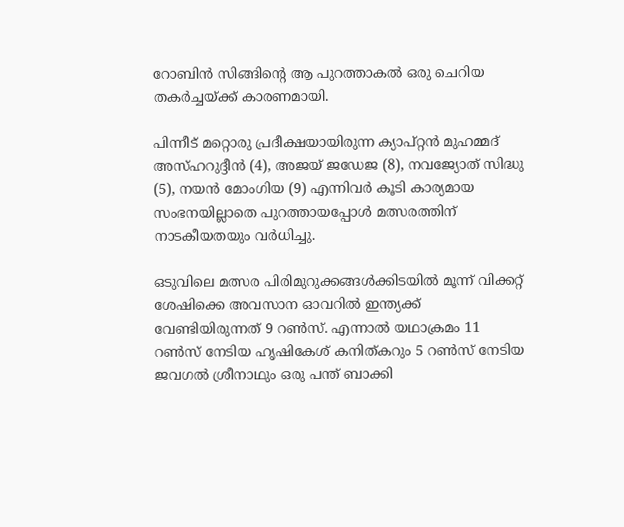റോബിൻ സിങ്ങിന്റെ ആ പുറത്താകൽ ഒരു ചെറിയ തകർച്ചയ്ക്ക് കാരണമായി.

പിന്നീട് മറ്റൊരു പ്രദീക്ഷയായിരുന്ന ക്യാപ്റ്റൻ മുഹമ്മദ് അസ്ഹറുദ്ദീൻ (4), അജയ് ജഡേജ (8), നവജ്യോത് സിദ്ധു (5), നയൻ മോംഗിയ (9) എന്നിവർ കൂടി കാര്യമായ സംഭനയില്ലാതെ പുറത്തായപ്പോൾ മത്സരത്തിന് നാടകീയതയും വർധിച്ചു.

ഒടുവിലെ മത്സര പിരിമുറുക്കങ്ങൾക്കിടയിൽ മൂന്ന് വിക്കറ്റ് ശേഷിക്കെ അവസാന ഓവറിൽ ഇന്ത്യക്ക് വേണ്ടിയിരുന്നത് 9 റൺസ്. എന്നാൽ യഥാക്രമം 11 റൺസ് നേടിയ ഹൃഷികേശ് കനിത്കറും 5 റൺസ് നേടിയ ജവഗൽ ശ്രീനാഥും ഒരു പന്ത് ബാക്കി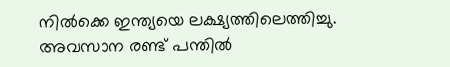നിൽക്കെ ഇന്ത്യയെ ലക്ഷ്യത്തിലെത്തിച്ചു. അവസാന രണ്ട് പന്തിൽ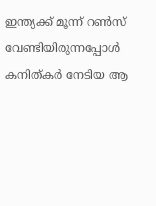ഇന്ത്യക്ക് മൂന്ന് റൺസ് വേണ്ടിയിരുന്നപ്പോൾ കനിത്കർ നേടിയ ആ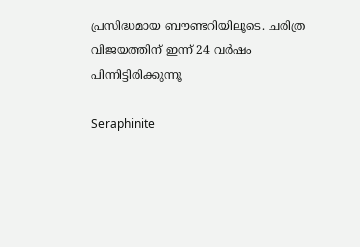പ്രസിദ്ധമായ ബൗണ്ടറിയിലൂടെ. ചരിത്ര വിജയത്തിന് ഇന്ന് 24 വർഷം പിന്നിട്ടിരിക്കുന്നൂ

Seraphinite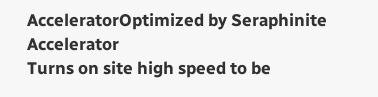AcceleratorOptimized by Seraphinite Accelerator
Turns on site high speed to be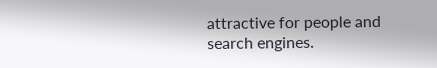attractive for people and search engines.